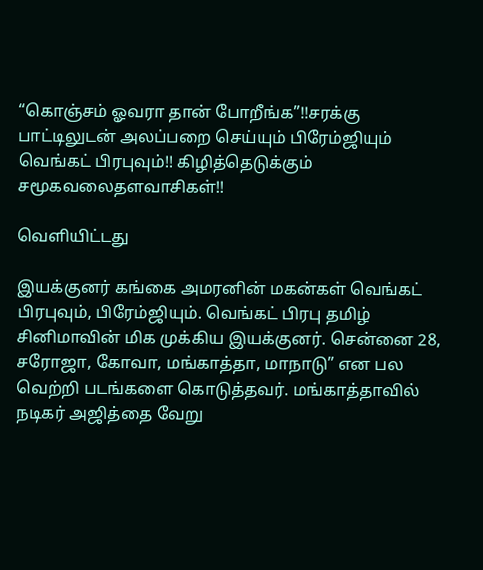“கொஞ்சம் ஓவரா தான் போறீங்க”!!சரக்கு பாட்டிலுடன் அலப்பறை செய்யும் பிரேம்ஜியும் வெங்கட் பிரபுவும்!! கிழித்தெடுக்கும் சமூகவலைதளவாசிகள்!!

வெளியிட்டது

இயக்குனர் கங்கை அமரனின் மகன்கள் வெங்கட் பிரபுவும், பிரேம்ஜியும். வெங்கட் பிரபு தமிழ் சினிமாவின் மிக முக்கிய இயக்குனர். சென்னை 28, சரோஜா, கோவா, மங்காத்தா, மாநாடு” என பல வெற்றி படங்களை கொடுத்தவர். மங்காத்தாவில் நடிகர் அஜித்தை வேறு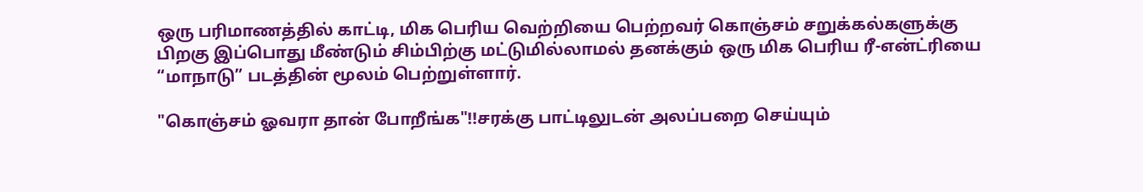ஒரு பரிமாணத்தில் காட்டி, மிக பெரிய வெற்றியை பெற்றவர் கொஞ்சம் சறுக்கல்களுக்கு பிறகு இப்பொது மீண்டும் சிம்பிற்கு மட்டுமில்லாமல் தனக்கும் ஒரு மிக பெரிய ரீ-என்ட்ரியை “மாநாடு” படத்தின் மூலம் பெற்றுள்ளார்.

"கொஞ்சம் ஓவரா தான் போறீங்க"!!சரக்கு பாட்டிலுடன் அலப்பறை செய்யும்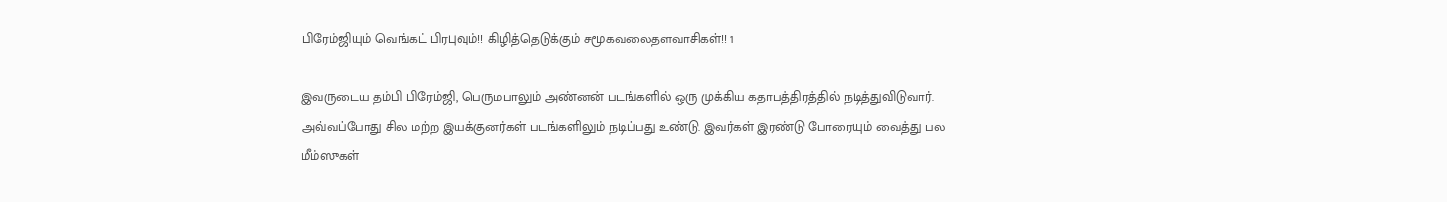பிரேம்ஜியும் வெங்கட் பிரபுவும்!! கிழித்தெடுக்கும் சமூகவலைதளவாசிகள்!! 1

இவருடைய தம்பி பிரேம்ஜி, பெருமபாலும் அண்னன் படங்களில் ஒரு முக்கிய கதாபத்திரத்தில் நடித்துவிடுவார். அவ்வப்போது சில மற்ற இயக்குனர்கள் படங்களிலும் நடிப்பது உண்டு. இவர்கள் இரண்டு போரையும் வைத்து பல மீம்ஸுகள்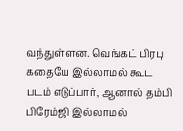வந்துள்ளன. வெங்கட் பிரபு கதையே இல்லாமல் கூட படம் எடுப்பார், ஆனால் தம்பி பிரேம்ஜி இல்லாமல்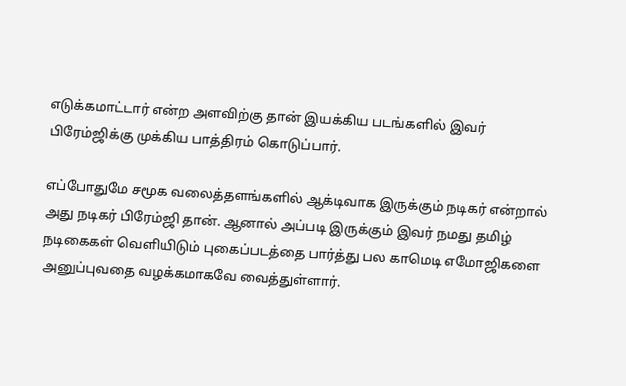எடுக்கமாட்டார் என்ற அளவிற்கு தான் இயக்கிய படங்களில் இவர் பிரேம்ஜிக்கு முக்கிய பாத்திரம் கொடுப்பார்.

எப்போதுமே சமூக வலைத்தளங்களில் ஆக்டிவாக இருக்கும் நடிகர் என்றால் அது நடிகர் பிரேம்ஜி தான். ஆனால் அப்படி இருக்கும் இவர் நமது தமிழ் நடிகைகள் வெளியிடும் புகைப்படத்தை பார்த்து பல காமெடி எமோஜிகளை அனுப்புவதை வழக்கமாகவே வைத்துள்ளார்.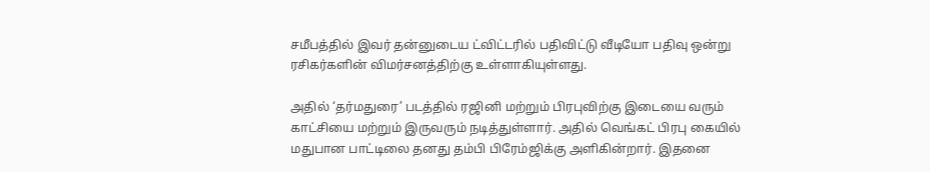சமீபத்தில் இவர் தன்னுடைய ட்விட்டரில் பதிவிட்டு வீடியோ பதிவு ஒன்று ரசிகர்களின் விமர்சனத்திற்கு உள்ளாகியுள்ளது.

அதில் ‘தர்மதுரை’ படத்தில் ரஜினி மற்றும் பிரபுவிற்கு இடையை வரும் காட்சியை மற்றும் இருவரும் நடித்துள்ளார். அதில் வெங்கட் பிரபு கையில் மதுபான பாட்டிலை தனது தம்பி பிரேம்ஜிக்கு அளிகின்றார். இதனை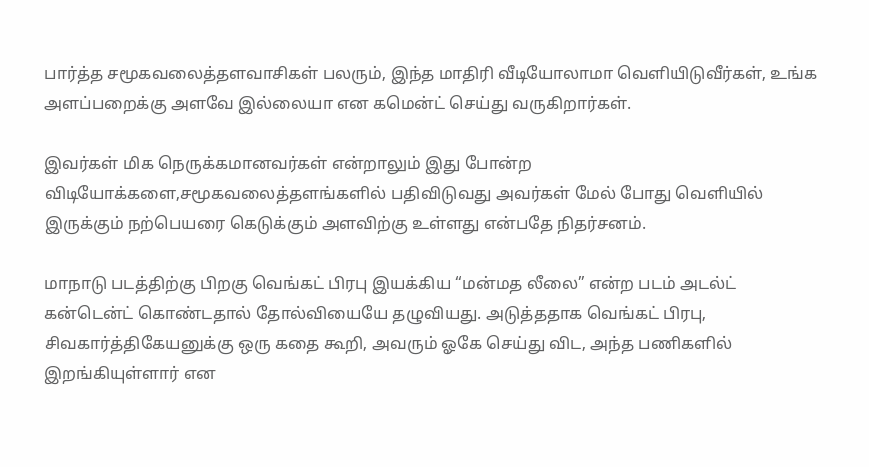பார்த்த சமூகவலைத்தளவாசிகள் பலரும், இந்த மாதிரி வீடியோலாமா வெளியிடுவீர்கள், உங்க அளப்பறைக்கு அளவே இல்லையா என கமென்ட் செய்து வருகிறார்கள்.

இவர்கள் மிக நெருக்கமானவர்கள் என்றாலும் இது போன்ற விடியோக்களை,சமூகவலைத்தளங்களில் பதிவிடுவது அவர்கள் மேல் போது வெளியில் இருக்கும் நற்பெயரை கெடுக்கும் அளவிற்கு உள்ளது என்பதே நிதர்சனம்.

மாநாடு படத்திற்கு பிறகு வெங்கட் பிரபு இயக்கிய “மன்மத லீலை” என்ற படம் அடல்ட் கன்டென்ட் கொண்டதால் தோல்வியையே தழுவியது. அடுத்ததாக வெங்கட் பிரபு, சிவகார்த்திகேயனுக்கு ஒரு கதை கூறி, அவரும் ஓகே செய்து விட, அந்த பணிகளில் இறங்கியுள்ளார் என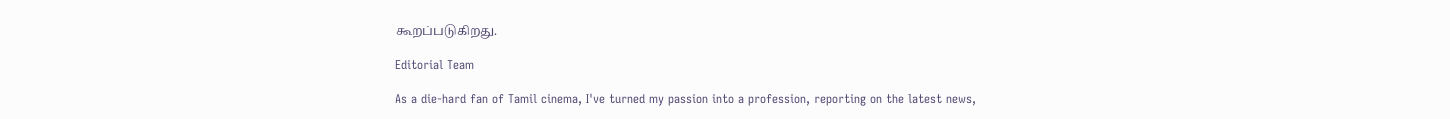கூறப்படுகிறது.

Editorial Team

As a die-hard fan of Tamil cinema, I've turned my passion into a profession, reporting on the latest news,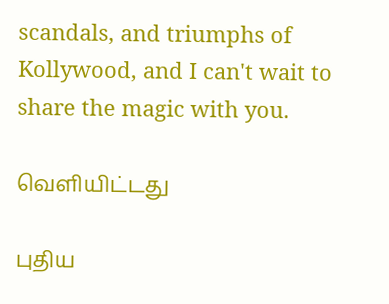scandals, and triumphs of Kollywood, and I can't wait to share the magic with you.

வெளியிட்டது

புதிய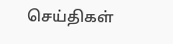செய்திகள்